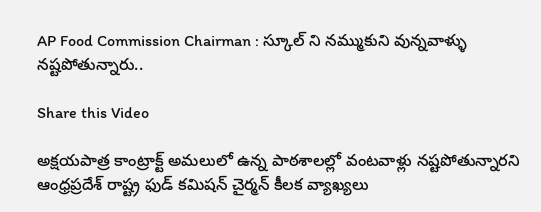AP Food Commission Chairman : స్కూల్ ని నమ్ముకుని వున్నవాళ్ళు నష్టపోతున్నారు..

Share this Video

అక్షయపాత్ర కాంట్రాక్ట్ అమలులో ఉన్న పాఠశాలల్లో వంటవాళ్లు నష్టపోతున్నారని ఆంధ్రప్రదేశ్ రాష్ట్ర ఫుడ్ కమిషన్ చైర్మన్ కీలక వ్యాఖ్యలు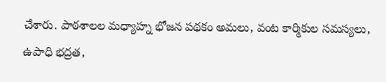చేశారు. పాఠశాలల మధ్యాహ్న భోజన పథకం అమలు, వంట కార్మికుల సమస్యలు, ఉపాధి భద్రత,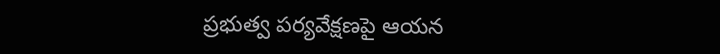ప్రభుత్వ పర్యవేక్షణపై ఆయన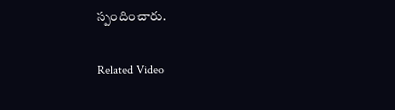స్పందించారు.

Related Video